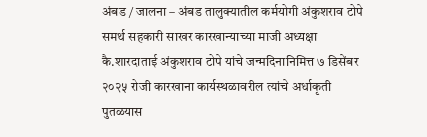अंबड / जालना – अंबड तालुक्यातील कर्मयोगी अंकुशराव टोपे समर्थ सहकारी साखर कारखान्याच्या माजी अध्यक्षा कै.शारदाताई अंकुशराव टोपे यांचे जन्मदिनानिमित्त ७ डिसेंबर २०२५ रोजी कारखाना कार्यस्थळावरील त्यांचे अर्धाकृती पुतळयास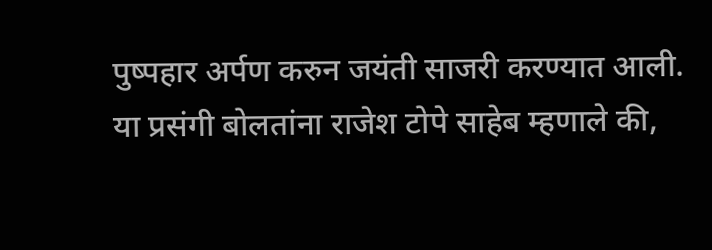पुष्पहार अर्पण करुन जयंती साजरी करण्यात आली.
या प्रसंगी बोलतांना राजेश टोपे साहेब म्हणाले की,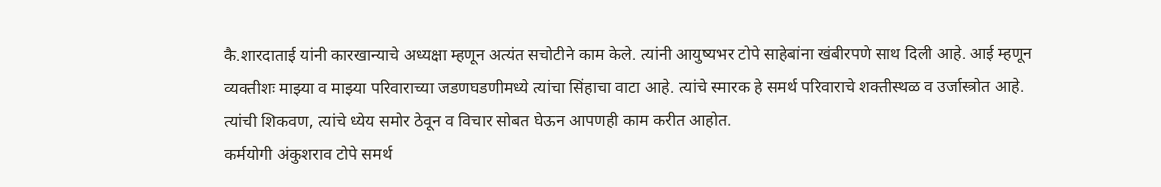कै.शारदाताई यांनी कारखान्याचे अध्यक्षा म्हणून अत्यंत सचोटीने काम केले. त्यांनी आयुष्यभर टोपे साहेबांना खंबीरपणे साथ दिली आहे. आई म्हणून व्यक्तीशः माझ्या व माझ्या परिवाराच्या जडणघडणीमध्ये त्यांचा सिंहाचा वाटा आहे. त्यांचे स्मारक हे समर्थ परिवाराचे शक्तीस्थळ व उर्जास्त्रोत आहे. त्यांची शिकवण, त्यांचे ध्येय समोर ठेवून व विचार सोबत घेऊन आपणही काम करीत आहोत.
कर्मयोगी अंकुशराव टोपे समर्थ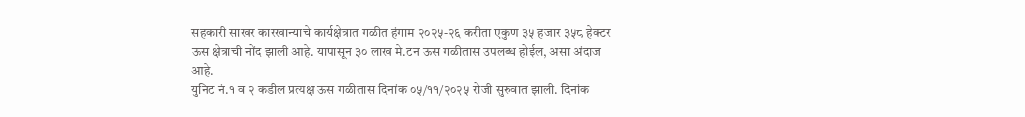सहकारी साखर कारखान्याचे कार्यक्षेत्रात गळीत हंगाम २०२५-२६ करीता एकुण ३५ हजार ३५८ हेक्टर ऊस क्षेत्राची नोंद झाली आहे. यापासून ३० लाख मे.टन ऊस गळीतास उपलब्ध होईल, असा अंदाज आहे.
युनिट नं.१ व २ कडील प्रत्यक्ष ऊस गळीतास दिनांक ०५/११/२०२५ रोजी सुरुवात झाली. दिनांक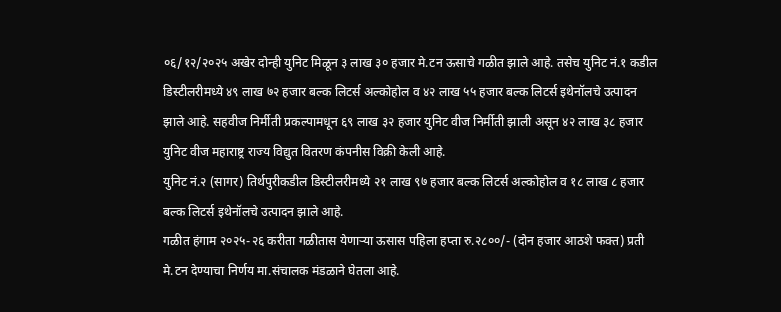०६/१२/२०२५ अखेर दोन्ही युनिट मिळून ३ लाख ३० हजार मे.टन ऊसाचे गळीत झाले आहे. तसेच युनिट नं.१ कडील डिस्टीलरीमध्ये ४९ लाख ७२ हजार बल्क लिटर्स अल्कोहोल व ४२ लाख ५५ हजार बल्क लिटर्स इथेनॉलचे उत्पादन झाले आहे. सहवीज निर्मीती प्रकल्पामधून ६९ लाख ३२ हजार युनिट वीज निर्मीती झाली असून ४२ लाख ३८ हजार युनिट वीज महाराष्ट्र राज्य विद्युत वितरण कंपनीस विक्री केली आहे.
युनिट नं.२ (सागर) तिर्थपुरीकडील डिस्टीलरीमध्ये २१ लाख ९७ हजार बल्क लिटर्स अल्कोहोल व १८ लाख ८ हजार बल्क लिटर्स इथेनॉलचे उत्पादन झाले आहे.
गळीत हंगाम २०२५-२६ करीता गळीतास येणाऱ्या ऊसास पहिला हप्ता रु.२८००/- (दोन हजार आठशे फक्त) प्रती मे.टन देण्याचा निर्णय मा.संचालक मंडळाने घेतला आहे.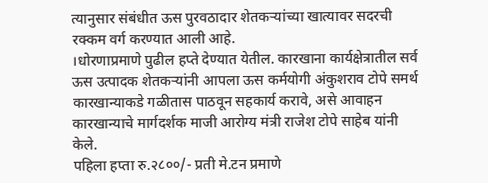त्यानुसार संबंधीत ऊस पुरवठादार शेतकऱ्यांच्या खात्यावर सदरची रक्कम वर्ग करण्यात आली आहे.
।धोरणाप्रमाणे पुढील हप्ते देण्यात येतील. कारखाना कार्यक्षेत्रातील सर्व ऊस उत्पादक शेतकऱ्यांनी आपला ऊस कर्मयोगी अंकुशराव टोपे समर्थ कारखान्याकडे गळीतास पाठवून सहकार्य करावे, असे आवाहन कारखान्याचे मार्गदर्शक माजी आरोग्य मंत्री राजेश टोपे साहेब यांनी केले.
पहिला हप्ता रु.२८००/- प्रती मे.टन प्रमाणे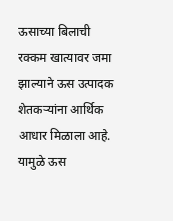ऊसाच्या बिलाची रक्कम खात्यावर जमा झाल्याने ऊस उत्पादक शेतकऱ्यांना आर्थिक आधार मिळाला आहे. यामुळे ऊस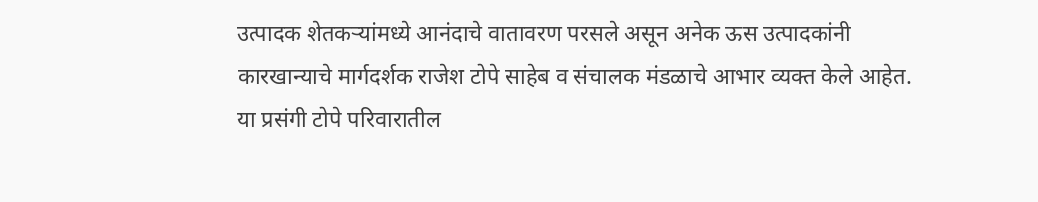उत्पादक शेतकऱ्यांमध्ये आनंदाचे वातावरण परसले असून अनेक ऊस उत्पादकांनी कारखान्याचे मार्गदर्शक राजेश टोपे साहेब व संचालक मंडळाचे आभार व्यक्त केले आहेत.
या प्रसंगी टोपे परिवारातील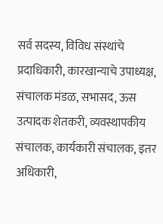सर्व सदस्य, विविध संस्थांचे प्रदाधिकारी, कारखान्याचे उपाध्यक्ष, संचालक मंडळ, सभासद, ऊस उत्पादक शेतकरी, व्यवस्थापकीय संचालक, कार्यकारी संचालक, इतर अधिकारी,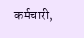कर्मचारी,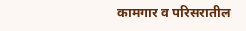कामगार व परिसरातील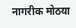नागरीक मोठया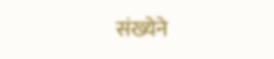संख्येने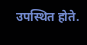उपस्थित होते.